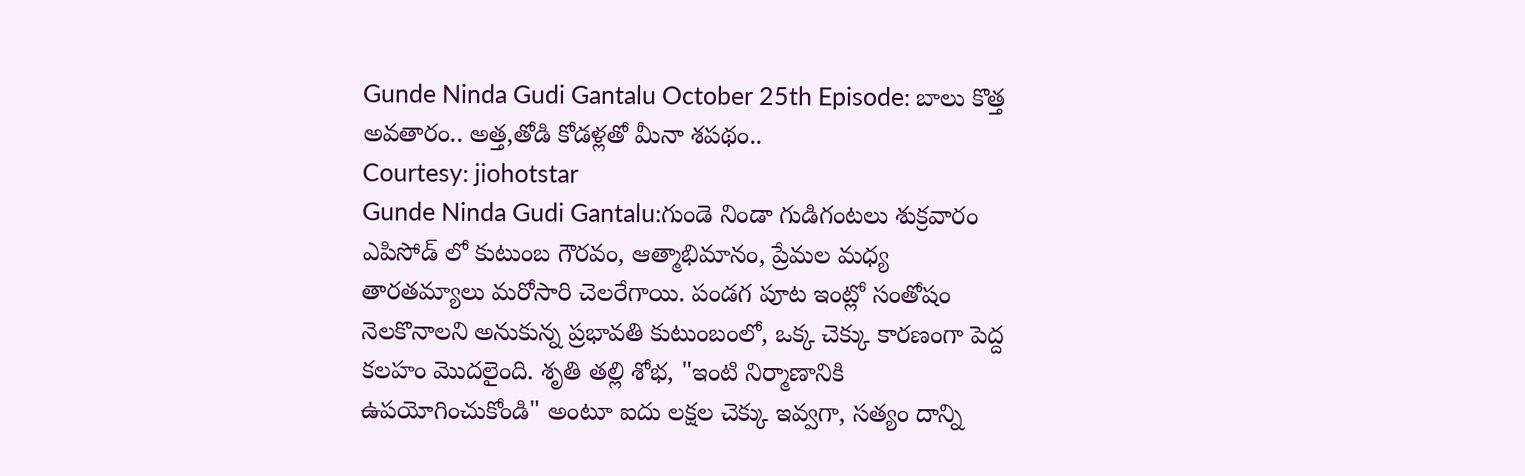Gunde Ninda Gudi Gantalu October 25th Episode: బాలు కొత్త అవతారం.. అత్త,తోడి కోడళ్లతో మీనా శపథం..
Courtesy: jiohotstar
Gunde Ninda Gudi Gantalu:గుండె నిండా గుడిగంటలు శుక్రవారం ఎపిసోడ్ లో కుటుంబ గౌరవం, ఆత్మాభిమానం, ప్రేమల మధ్య తారతమ్యాలు మరోసారి చెలరేగాయి. పండగ పూట ఇంట్లో సంతోషం నెలకొనాలని అనుకున్న ప్రభావతి కుటుంబంలో, ఒక్క చెక్కు కారణంగా పెద్ద కలహం మొదలైంది. శృతి తల్లి శోభ, "ఇంటి నిర్మాణానికి ఉపయోగించుకోండి" అంటూ ఐదు లక్షల చెక్కు ఇవ్వగా, సత్యం దాన్ని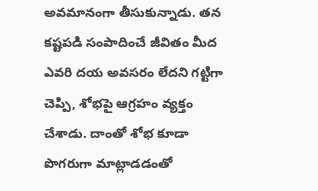అవమానంగా తీసుకున్నాడు. తన కష్టపడి సంపాదించే జీవితం మీద ఎవరి దయ అవసరం లేదని గట్టిగా చెప్పి, శోభపై ఆగ్రహం వ్యక్తం చేశాడు. దాంతో శోభ కూడా పొగరుగా మాట్లాడడంతో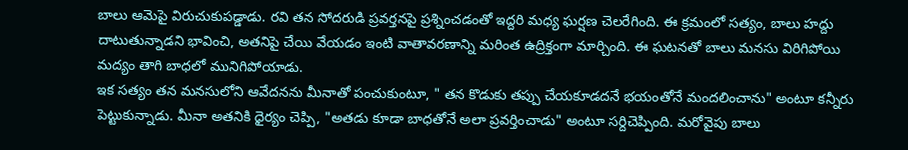బాలు ఆమెపై విరుచుకుపడ్డాడు. రవి తన సోదరుడి ప్రవర్తనపై ప్రశ్నించడంతో ఇద్దరి మధ్య ఘర్షణ చెలరేగింది. ఈ క్రమంలో సత్యం, బాలు హద్దు దాటుతున్నాడని భావించి, అతనిపై చేయి వేయడం ఇంటి వాతావరణాన్ని మరింత ఉద్రిక్తంగా మార్చింది. ఈ ఘటనతో బాలు మనసు విరిగిపోయి మద్యం తాగి బాధలో మునిగిపోయాడు.
ఇక సత్యం తన మనసులోని ఆవేదనను మీనాతో పంచుకుంటూ, " తన కొడుకు తప్పు చేయకూడదనే భయంతోనే మందలించాను" అంటూ కన్నీరు పెట్టుకున్నాడు. మీనా అతనికి ధైర్యం చెప్పి, "అతడు కూడా బాధతోనే అలా ప్రవర్తించాడు" అంటూ సర్దిచెప్పింది. మరోవైపు బాలు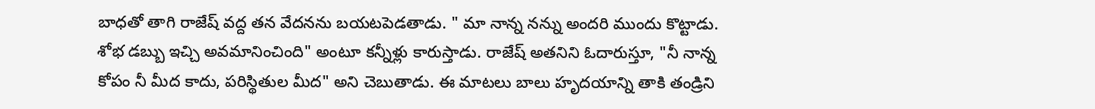బాధతో తాగి రాజేష్ వద్ద తన వేదనను బయటపెడతాడు. " మా నాన్న నన్ను అందరి ముందు కొట్టాడు. శోభ డబ్బు ఇచ్చి అవమానించింది" అంటూ కన్నీళ్లు కారుస్తాడు. రాజేష్ అతనిని ఓదారుస్తూ, "నీ నాన్న కోపం నీ మీద కాదు, పరిస్థితుల మీద" అని చెబుతాడు. ఈ మాటలు బాలు హృదయాన్ని తాకి తండ్రిని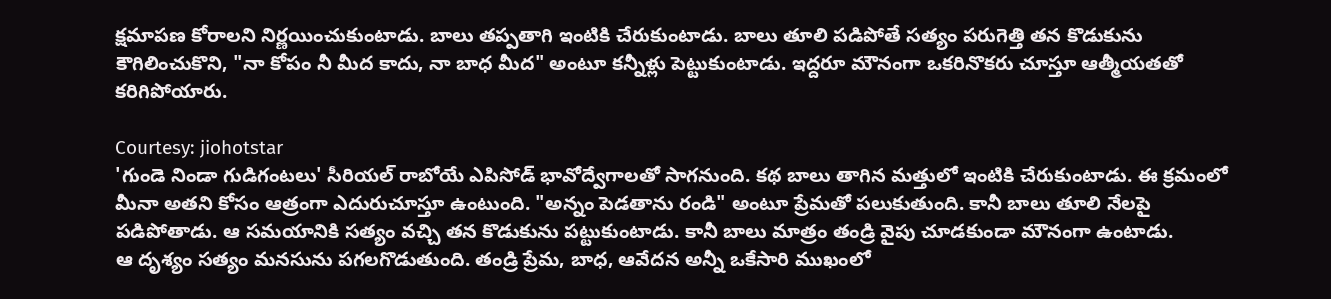క్షమాపణ కోరాలని నిర్ణయించుకుంటాడు. బాలు తప్పతాగి ఇంటికి చేరుకుంటాడు. బాలు తూలి పడిపోతే సత్యం పరుగెత్తి తన కొడుకును కౌగిలించుకొని, "నా కోపం నీ మీద కాదు, నా బాధ మీద" అంటూ కన్నీళ్లు పెట్టుకుంటాడు. ఇద్దరూ మౌనంగా ఒకరినొకరు చూస్తూ ఆత్మీయతతో కరిగిపోయారు.

Courtesy: jiohotstar
'గుండె నిండా గుడిగంటలు' సీరియల్ రాబోయే ఎపిసోడ్ భావోద్వేగాలతో సాగనుంది. కథ బాలు తాగిన మత్తులో ఇంటికి చేరుకుంటాడు. ఈ క్రమంలో మీనా అతని కోసం ఆత్రంగా ఎదురుచూస్తూ ఉంటుంది. "అన్నం పెడతాను రండి" అంటూ ప్రేమతో పలుకుతుంది. కానీ బాలు తూలి నేలపై పడిపోతాడు. ఆ సమయానికి సత్యం వచ్చి తన కొడుకును పట్టుకుంటాడు. కానీ బాలు మాత్రం తండ్రి వైపు చూడకుండా మౌనంగా ఉంటాడు.
ఆ దృశ్యం సత్యం మనసును పగలగొడుతుంది. తండ్రి ప్రేమ, బాధ, ఆవేదన అన్నీ ఒకేసారి ముఖంలో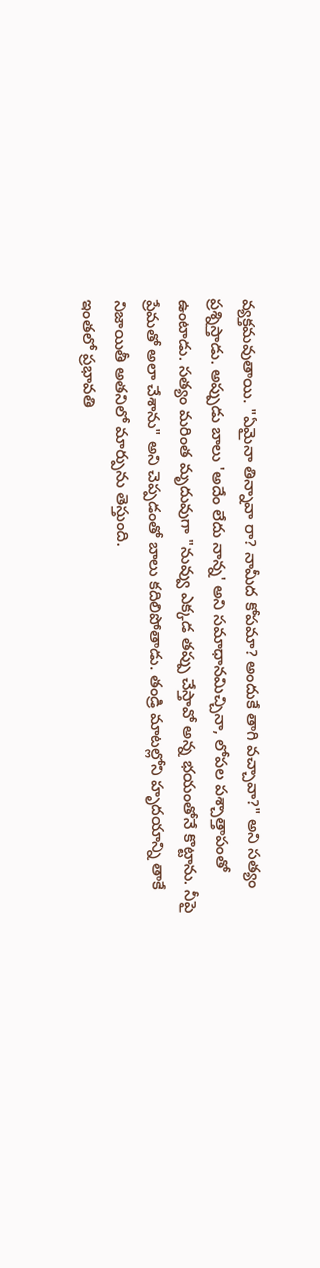వ్యక్తమవుతాయి. "ఏమైనా తిన్నావా రా? నామీద కోపమా? అందుకే తాగి వచ్చావా?" అని సత్యం ప్రశ్నిస్తాడు. అప్పుడు బాలు 'అదేం లేదు నాన్న' అని సమాధానమిచ్చినా, లోపల పశ్చాత్తాపంతో ఉంటాడు. సత్యం మరింత మృదువుగా "నువ్వు ఎక్కడ తప్పు చేస్తావో అన్న భయంతోనే కొట్టాను. నీపై ప్రేమతో అలా చేశాను" అని చెప్పడంతో బాలు కదిలిపోతాడు. తండ్రి మాటల్లోని హృదయాన్ని తాకే నిజాయితీ అతనిలో మార్పును తెస్తుంది.
ఇంతలో ప్రభావతి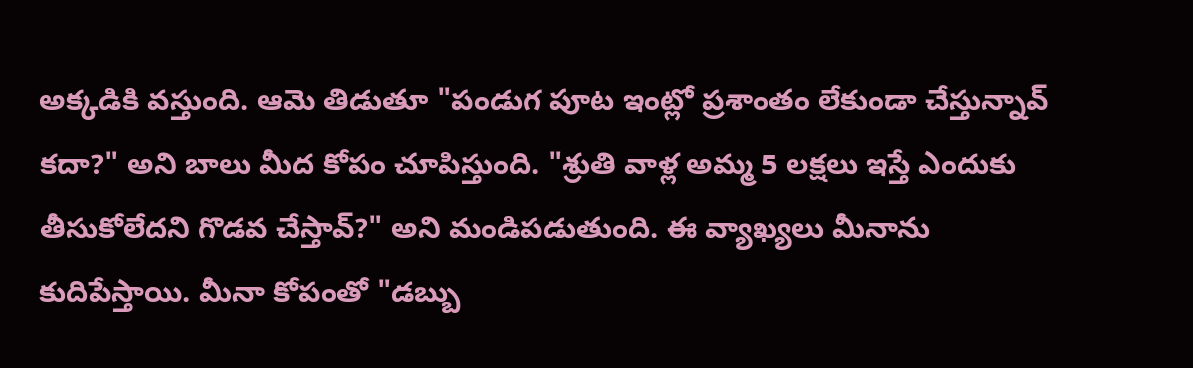అక్కడికి వస్తుంది. ఆమె తిడుతూ "పండుగ పూట ఇంట్లో ప్రశాంతం లేకుండా చేస్తున్నావ్ కదా?" అని బాలు మీద కోపం చూపిస్తుంది. "శ్రుతి వాళ్ల అమ్మ 5 లక్షలు ఇస్తే ఎందుకు తీసుకోలేదని గొడవ చేస్తావ్?" అని మండిపడుతుంది. ఈ వ్యాఖ్యలు మీనాను కుదిపేస్తాయి. మీనా కోపంతో "డబ్బు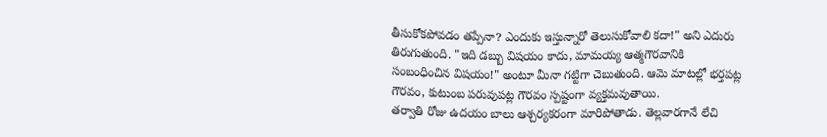తీసుకోకపోవడం తప్పేనా? ఎందుకు ఇస్తున్నారో తెలుసుకోవాలి కదా!" అని ఎదురు తిరుగుతుంది. "ఇది డబ్బు విషయం కాదు, మామయ్య ఆత్మగౌరవానికి సంబంధించిన విషయం!" అంటూ మీనా గట్టిగా చెబుతుంది. ఆమె మాటల్లో భర్తపట్ల గౌరవం, కుటుంబ పరువుపట్ల గౌరవం స్పష్టంగా వ్యక్తమవుతాయి.
తర్వాతి రోజు ఉదయం బాలు ఆశ్చర్యకరంగా మారిపోతాడు. తెల్లవారగానే లేచి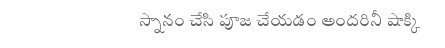స్నానం చేసి పూజ చేయడం అందరినీ షాక్కి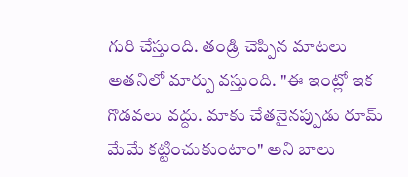గురి చేస్తుంది. తండ్రి చెప్పిన మాటలు అతనిలో మార్పు వస్తుంది. "ఈ ఇంట్లో ఇక గొడవలు వద్దు. మాకు చేతనైనప్పుడు రూమ్ మేమే కట్టించుకుంటాం" అని బాలు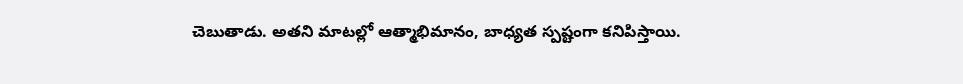చెబుతాడు. అతని మాటల్లో ఆత్మాభిమానం, బాధ్యత స్పష్టంగా కనిపిస్తాయి.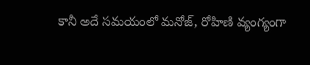కానీ అదే సమయంలో మనోజ్, రోహిణి వ్యంగ్యంగా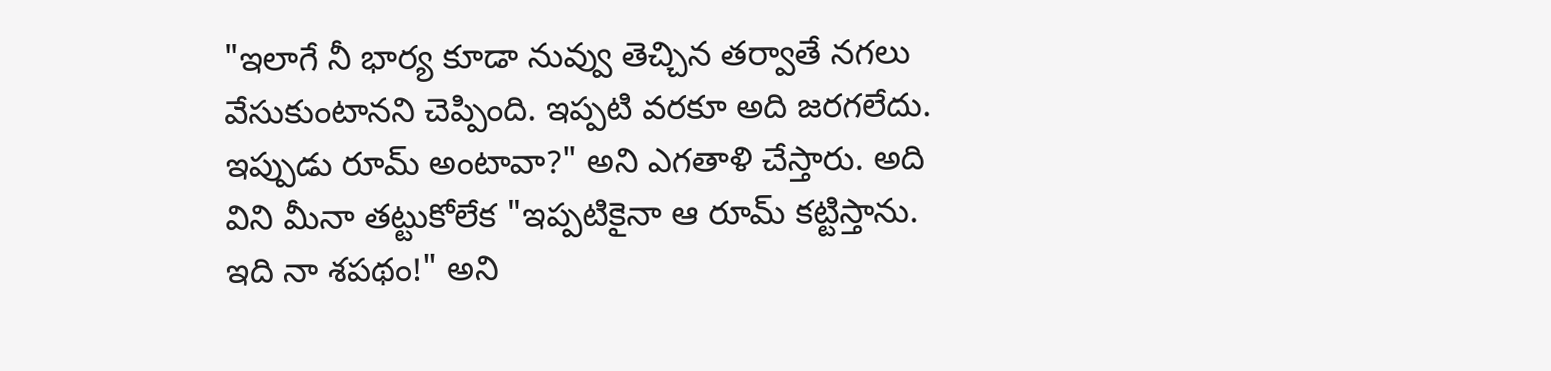"ఇలాగే నీ భార్య కూడా నువ్వు తెచ్చిన తర్వాతే నగలు వేసుకుంటానని చెప్పింది. ఇప్పటి వరకూ అది జరగలేదు. ఇప్పుడు రూమ్ అంటావా?" అని ఎగతాళి చేస్తారు. అది విని మీనా తట్టుకోలేక "ఇప్పటికైనా ఆ రూమ్ కట్టిస్తాను. ఇది నా శపథం!" అని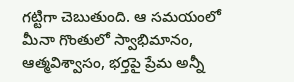గట్టిగా చెబుతుంది. ఆ సమయంలో మీనా గొంతులో స్వాభిమానం, ఆత్మవిశ్వాసం, భర్తపై ప్రేమ అన్నీ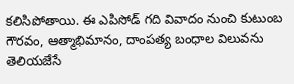కలిసిపోతాయి. ఈ ఎపిసోడ్ గది వివాదం నుంచి కుటుంబ గౌరవం, ఆత్మాభిమానం, దాంపత్య బంధాల విలువను తెలియజేసే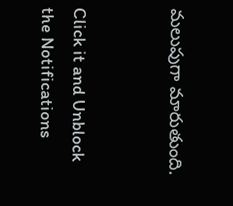మలుపుగా మారుతుంది.


Click it and Unblock the Notifications